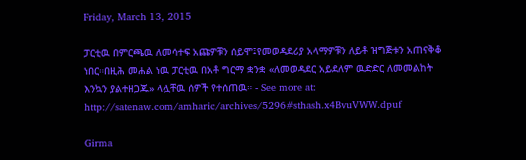Friday, March 13, 2015

ፓርቲዉ በምርጫዉ ለመሳተፍ አጩዎቹን ሰይሞ፤የመወዳደሪያ አላማዎቹን ለይቶ ዝግጅቱን አጠናቅቆ ነበር።በዚሕ መሐል ነዉ ፓርቲዉ በአቶ ግርማ ቋንቋ «ለመወዳደር አይደለም ዉድድር ለመመልከት እንኳን ያልተዘጋጁ» ላሏቸዉ ሰዎች የተሰጠዉ። - See more at: http://satenaw.com/amharic/archives/5296#sthash.x4BvuVWW.dpuf

Girma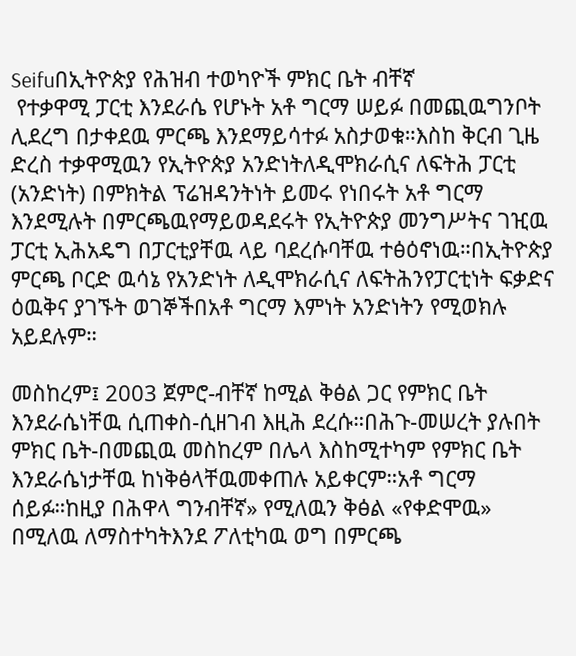Seifuበኢትዮጵያ የሕዝብ ተወካዮች ምክር ቤት ብቸኛ
 የተቃዋሚ ፓርቲ እንደራሴ የሆኑት አቶ ግርማ ሠይፉ በመጪዉግንቦት ሊደረግ በታቀደዉ ምርጫ እንደማይሳተፉ አስታወቁ።እስከ ቅርብ ጊዜ ድረስ ተቃዋሚዉን የኢትዮጵያ አንድነትለዲሞክራሲና ለፍትሕ ፓርቲ (አንድነት) በምክትል ፕሬዝዳንትነት ይመሩ የነበሩት አቶ ግርማ እንደሚሉት በምርጫዉየማይወዳደሩት የኢትዮጵያ መንግሥትና ገዢዉ ፓርቲ ኢሕአዴግ በፓርቲያቸዉ ላይ ባደረሱባቸዉ ተፅዕኖነዉ።በኢትዮጵያ ምርጫ ቦርድ ዉሳኔ የአንድነት ለዲሞክራሲና ለፍትሕንየፓርቲነት ፍቃድና ዕዉቅና ያገኙት ወገኞችበአቶ ግርማ እምነት አንድነትን የሚወክሉ አይደሉም።

መስከረም፤ 2003 ጀምሮ-ብቸኛ ከሚል ቅፅል ጋር የምክር ቤት እንደራሴነቸዉ ሲጠቀስ-ሲዘገብ እዚሕ ደረሱ።በሕጉ-መሠረት ያሉበት ምክር ቤት-በመጪዉ መስከረም በሌላ እስከሚተካም የምክር ቤት እንደራሴነታቸዉ ከነቅፅላቸዉመቀጠሉ አይቀርም።አቶ ግርማ ሰይፉ።ከዚያ በሕዋላ ግንብቸኛ» የሚለዉን ቅፅል «የቀድሞዉ» በሚለዉ ለማስተካትእንደ ፖለቲካዉ ወግ በምርጫ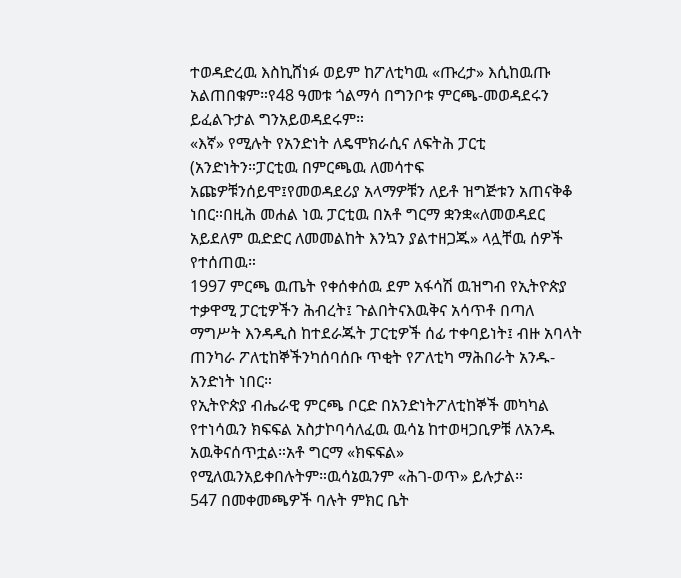ተወዳድረዉ እስኪሸነፉ ወይም ከፖለቲካዉ «ጡረታ» እሲከዉጡ አልጠበቁም።የ48 ዓመቱ ጎልማሳ በግንቦቱ ምርጫ-መወዳደሩን ይፈልጉታል ግንአይወዳደሩም።
«እኛ» የሚሉት የአንድነት ለዴሞክራሲና ለፍትሕ ፓርቲ (አንድነትን።ፓርቲዉ በምርጫዉ ለመሳተፍ አጩዎቹንሰይሞ፤የመወዳደሪያ አላማዎቹን ለይቶ ዝግጅቱን አጠናቅቆ ነበር።በዚሕ መሐል ነዉ ፓርቲዉ በአቶ ግርማ ቋንቋ«ለመወዳደር አይደለም ዉድድር ለመመልከት እንኳን ያልተዘጋጁ» ላሏቸዉ ሰዎች የተሰጠዉ።
1997 ምርጫ ዉጤት የቀሰቀሰዉ ደም አፋሳሽ ዉዝግብ የኢትዮጵያ ተቃዋሚ ፓርቲዎችን ሕብረት፤ ጉልበትናእዉቅና አሳጥቶ በጣለ ማግሥት እንዳዲስ ከተደራጁት ፓርቲዎች ሰፊ ተቀባይነት፤ ብዙ አባላት ጠንካራ ፖለቲከኞችንካሰባሰቡ ጥቂት የፖለቲካ ማሕበራት አንዱ-አንድነት ነበር።
የኢትዮጵያ ብሔራዊ ምርጫ ቦርድ በአንድነትፖለቲከኞች መካካል የተነሳዉን ክፍፍል አስታኮባሳለፈዉ ዉሳኔ ከተወዛጋቢዎቹ ለአንዱ አዉቅናሰጥቷል።አቶ ግርማ «ክፍፍል» የሚለዉንአይቀበሉትም።ዉሳኔዉንም «ሕገ-ወጥ» ይሉታል።
547 በመቀመጫዎች ባሉት ምክር ቤት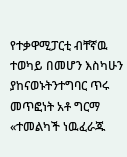የተቃዋሚፓርቲ ብቸኛዉ ተወካይ በመሆን እስካሁን ያከናወኑትንተግባር ጥሩ መጥፎነት አቶ ግርማ «ተመልካች ነዉፈራጁ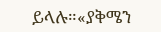ይላሉ።«ያቅሜን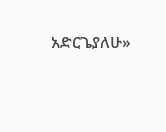አድርጌያለሁ»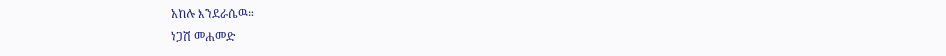አከሉ እንደራሴዉ።
ነጋሽ መሐመድ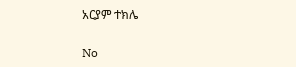አርያም ተክሌ

No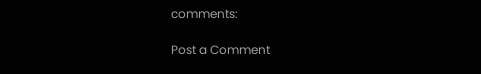comments:

Post a Comment